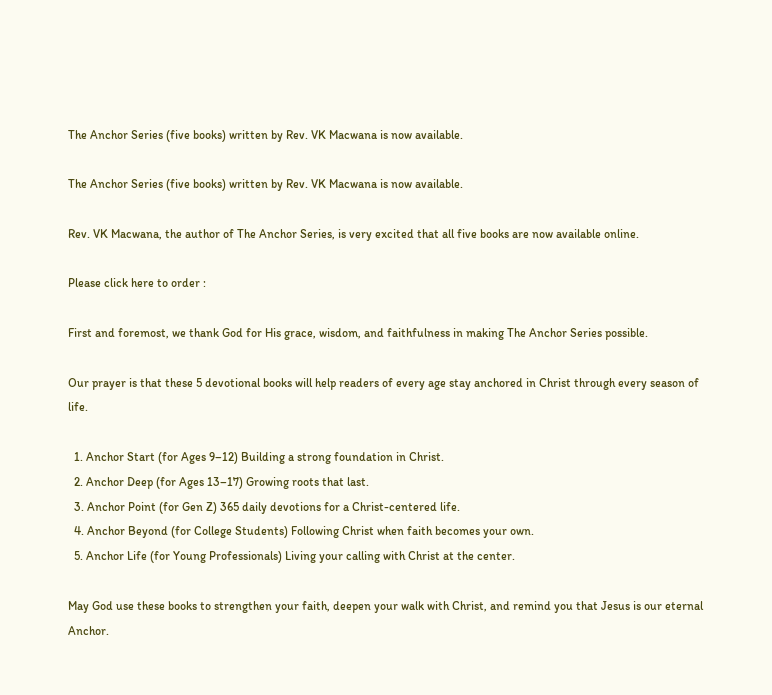The Anchor Series (five books) written by Rev. VK Macwana is now available.

The Anchor Series (five books) written by Rev. VK Macwana is now available.

Rev. VK Macwana, the author of The Anchor Series, is very excited that all five books are now available online.

Please click here to order :

First and foremost, we thank God for His grace, wisdom, and faithfulness in making The Anchor Series possible.

Our prayer is that these 5 devotional books will help readers of every age stay anchored in Christ through every season of life.

  1. Anchor Start (for Ages 9–12) Building a strong foundation in Christ.
  2. Anchor Deep (for Ages 13–17) Growing roots that last.
  3. Anchor Point (for Gen Z) 365 daily devotions for a Christ-centered life.
  4. Anchor Beyond (for College Students) Following Christ when faith becomes your own.
  5. Anchor Life (for Young Professionals) Living your calling with Christ at the center.

May God use these books to strengthen your faith, deepen your walk with Christ, and remind you that Jesus is our eternal Anchor.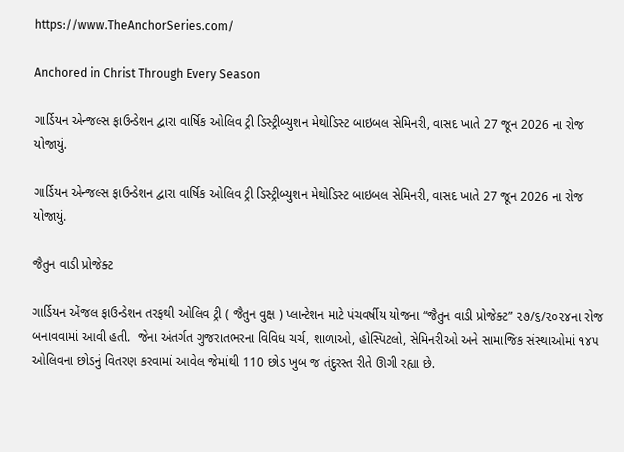https://www.TheAnchorSeries.com/

Anchored in Christ Through Every Season

ગાર્ડિયન એન્જલ્સ ફાઉન્ડેશન દ્વારા વાર્ષિક ઓલિવ ટ્રી ડિસ્ટ્રીબ્યુશન મેથોડિસ્ટ બાઇબલ સેમિનરી, વાસદ ખાતે 27 જૂન 2026 ના રોજ યોજાયું.

ગાર્ડિયન એન્જલ્સ ફાઉન્ડેશન દ્વારા વાર્ષિક ઓલિવ ટ્રી ડિસ્ટ્રીબ્યુશન મેથોડિસ્ટ બાઇબલ સેમિનરી, વાસદ ખાતે 27 જૂન 2026 ના રોજ યોજાયું.

જૈતુન વાડી પ્રોજેક્ટ

ગાર્ડિયન એંજલ ફાઉન્ડેશન તરફથી ઓલિવ ટ્રી ( જૈતુન વુક્ષ ) પ્લાન્ટેશન માટે પંચવર્ષીય યોજના “જૈતુન વાડી પ્રોજેક્ટ” ૨૭/૬/૨૦૨૪ના રોજ બનાવવામાં આવી હતી.  જેના અંતર્ગત ગુજરાતભરના વિવિધ ચર્ચ, શાળાઓ, હોસ્પિટલો, સેમિનરીઓ અને સામાજિક સંસ્થાઓમાં ૧૪૫ ઓલિવના છોડનું વિતરણ કરવામાં આવેલ જેમાંથી 110 છોડ ખુબ જ તંદુરસ્ત રીતે ઊગી રહ્યા છે.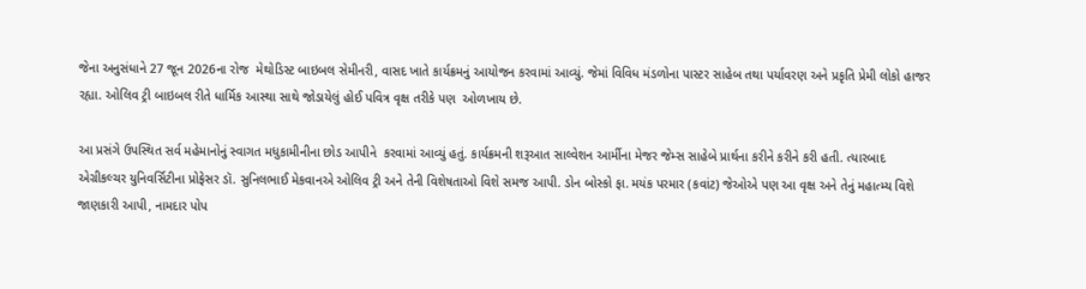જેના અનુસંધાને 27 જૂન 2026ના રોજ  મેથોડિસ્ટ બાઇબલ સેમીનરી, વાસદ ખાતે કાર્યક્રમનું આયોજન કરવામાં આવ્યું. જેમાં વિવિધ મંડળોના પાસ્ટર સાહેબ તથા પર્યાવરણ અને પ્રકૃતિ પ્રેમી લોકો હાજર રહ્યા. ઓલિવ ટ્રી બાઇબલ રીતે ધાર્મિક આસ્થા સાથે જોડાયેલું હોઈ પવિત્ર વૃક્ષ તરીકે પણ  ઓળખાય છે.

આ પ્રસંગે ઉપસ્થિત સર્વ મહેમાનોનું સ્વાગત મધુકામીનીના છોડ આપીને  કરવામાં આવ્યું હતું. કાર્યક્રમની શરૂઆત સાલ્વેશન આર્મીના મેજર જેમ્સ સાહેબે પ્રાર્થના કરીને કરીને કરી હતી. ત્યારબાદ એગ્રીકલ્ચર યુનિવર્સિટીના પ્રોફેસર ડૉ. સુનિલભાઈ મેકવાનએ ઓલિવ ટ્રી અને તેની વિશેષતાઓ વિશે સમજ આપી. ડોન બોસ્કો ફા. મયંક પરમાર (કવાંટ) જેઓએ પણ આ વૃક્ષ અને તેનું મહાત્મ્ય વિશે જાણકારી આપી, નામદાર પોપ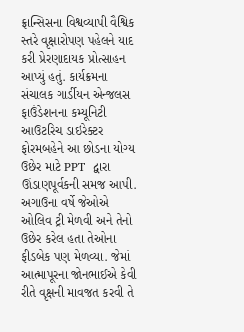ફ્રાન્સિસના વિશ્વવ્યાપી વૈશ્વિક સ્તરે વૃક્ષારોપણ પહેલને યાદ કરી પ્રેરણાદાયક પ્રોત્સાહન આપ્યું હતું. કાર્યક્રમના સંચાલક ગાર્ડીયન એન્જલસ ફાઉંડેશનના કમ્યૂનિટી આઉટરિચ ડાઇરેક્ટર ફોરમબહેને આ છોડના યોગ્ય ઉછેર માટે PPT  દ્વારા ઊંડાણપૂર્વકની સમજ આપી. અગાઉના વર્ષે જેઓએ ઓલિવ ટ્રી મેળવી અને તેનો ઉછેર કરેલ હતા તેઓના ફીડબેક પણ મેળવ્યા. જેમાં આત્માપૂરના જોનભાઈએ કેવી રીતે વૃક્ષની માવજત કરવી તે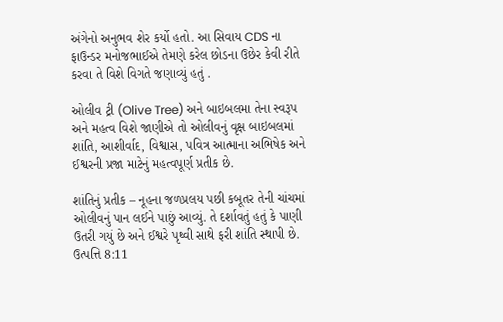અંગેનો અનુભવ શેર કર્યો હતો. આ સિવાય CDS ના ફાઉન્ડર મનોજભાઈએ તેમણે કરેલ છોડના ઉછેર કેવી રીતે કરવા તે વિશે વિગતે જણાવ્યું હતું .

ઓલીવ ટ્રી (Olive Tree) અને બાઇબલમા તેના સ્વરૂપ અને મહત્વ વિશે જાણીએ તો ઓલીવનું વૃક્ષ બાઇબલમાં શાંતિ, આશીર્વાદ, વિશ્વાસ, પવિત્ર આત્માના અભિષેક અને ઈશ્વરની પ્રજા માટેનું મહત્વપૂર્ણ પ્રતીક છે.

શાંતિનું પ્રતીક – નૂહના જળપ્રલય પછી કબૂતર તેની ચાંચમાં ઓલીવનું પાન લઈને પાછું આવ્યું. તે દર્શાવતું હતું કે પાણી ઉતરી ગયું છે અને ઈશ્વરે પૃથ્વી સાથે ફરી શાંતિ સ્થાપી છે. ઉત્પત્તિ 8:11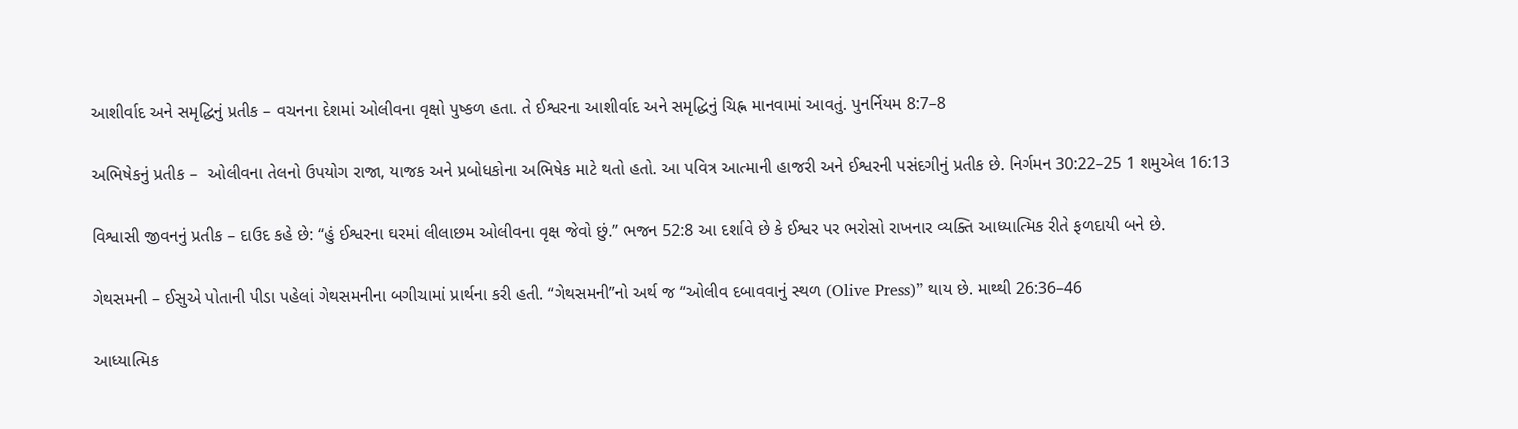આશીર્વાદ અને સમૃદ્ધિનું પ્રતીક – વચનના દેશમાં ઓલીવના વૃક્ષો પુષ્કળ હતા. તે ઈશ્વરના આશીર્વાદ અને સમૃદ્ધિનું ચિહ્ન માનવામાં આવતું. પુનર્નિયમ 8:7–8

અભિષેકનું પ્રતીક –  ઓલીવના તેલનો ઉપયોગ રાજા, યાજક અને પ્રબોધકોના અભિષેક માટે થતો હતો. આ પવિત્ર આત્માની હાજરી અને ઈશ્વરની પસંદગીનું પ્રતીક છે. નિર્ગમન 30:22–25 1 શમુએલ 16:13

વિશ્વાસી જીવનનું પ્રતીક – દાઉદ કહે છે: “હું ઈશ્વરના ઘરમાં લીલાછમ ઓલીવના વૃક્ષ જેવો છું.” ભજન 52:8 આ દર્શાવે છે કે ઈશ્વર પર ભરોસો રાખનાર વ્યક્તિ આધ્યાત્મિક રીતે ફળદાયી બને છે.

ગેથસમની – ઈસુએ પોતાની પીડા પહેલાં ગેથસમનીના બગીચામાં પ્રાર્થના કરી હતી. “ગેથસમની”નો અર્થ જ “ઓલીવ દબાવવાનું સ્થળ (Olive Press)” થાય છે. માથ્થી 26:36–46

આધ્યાત્મિક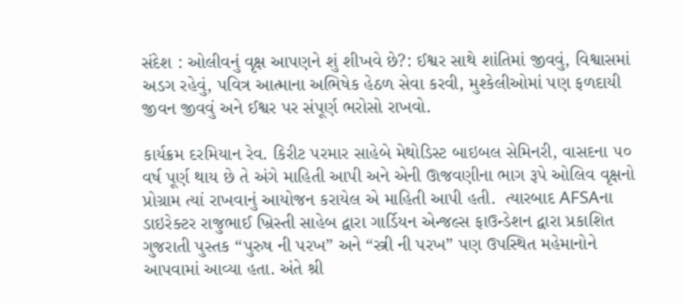સંદેશ : ઓલીવનું વૃક્ષ આપણને શું શીખવે છે?: ઈશ્વર સાથે શાંતિમાં જીવવું, વિશ્વાસમાં અડગ રહેવું, પવિત્ર આત્માના અભિષેક હેઠળ સેવા કરવી, મુશ્કેલીઓમાં પણ ફળદાયી જીવન જીવવું અને ઈશ્વર પર સંપૂર્ણ ભરોસો રાખવો.

કાર્યક્રમ દરમિયાન રેવ. કિરીટ પરમાર સાહેબે મેથોડિસ્ટ બાઇબલ સેમિનરી, વાસદના ૫૦ વર્ષ પૂર્ણ થાય છે તે અંગે માહિતી આપી અને એની ઊજવણીના ભાગ રૂપે ઓલિવ વૃક્ષનો પ્રોગ્રામ ત્યાં રાખવાનું આયોજન કરાયેલ એ માહિતી આપી હતી.  ત્યારબાદ AFSAના ડાઇરેક્ટર રાજુભાઈ ખ્રિસ્તી સાહેબ દ્વારા ગાર્ડિયન એન્જલ્સ ફાઉન્ડેશન દ્વારા પ્રકાશિત ગુજરાતી પુસ્તક “પુરુષ ની પરખ” અને “સ્ત્રી ની પરખ” પણ ઉપસ્થિત મહેમાનોને આપવામાં આવ્યા હતા. અંતે શ્રી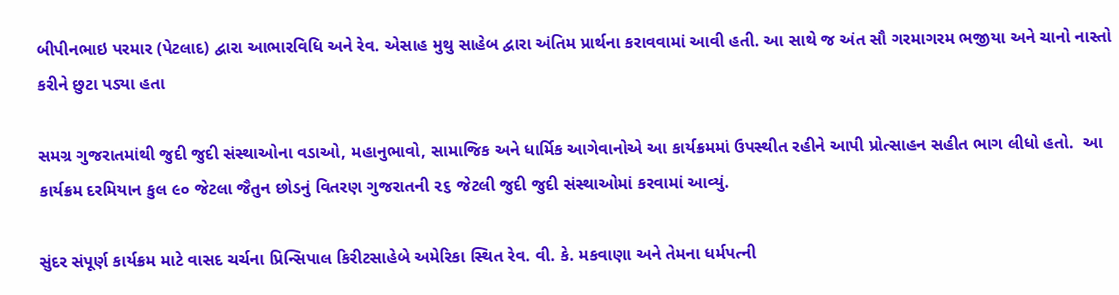બીપીનભાઇ પરમાર (પેટલાદ) દ્વારા આભારવિધિ અને રેવ. એસાહ મુથુ સાહેબ દ્વારા અંતિમ પ્રાર્થના કરાવવામાં આવી હતી. આ સાથે જ અંત સૌ ગરમાગરમ ભજીયા અને ચાનો નાસ્તો કરીને છુટા પડ્યા હતા

સમગ્ર ગુજરાતમાંથી જુદી જુદી સંસ્થાઓના વડાઓ, મહાનુભાવો, સામાજિક અને ધાર્મિક આગેવાનોએ આ કાર્યક્રમમાં ઉપસ્થીત રહીને આપી પ્રોત્સાહન સહીત ભાગ લીધો હતો.  આ કાર્યક્રમ દરમિયાન કુલ ૯૦ જેટલા જૈતુન છોડનું વિતરણ ગુજરાતની ૨૬ જેટલી જુદી જુદી સંસ્થાઓમાં કરવામાં આવ્યું.

સુંદર સંપૂર્ણ કાર્યક્રમ માટે વાસદ ચર્ચના પ્રિન્સિપાલ કિરીટસાહેબે અમેરિકા સ્થિત રેવ. વી. કે. મકવાણા અને તેમના ધર્મપત્ની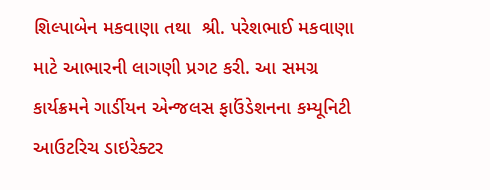શિલ્પાબેન મકવાણા તથા  શ્રી. પરેશભાઈ મકવાણા માટે આભારની લાગણી પ્રગટ કરી. આ સમગ્ર કાર્યક્રમને ગાર્ડીયન એન્જલસ ફાઉંડેશનના કમ્યૂનિટી આઉટરિચ ડાઇરેક્ટર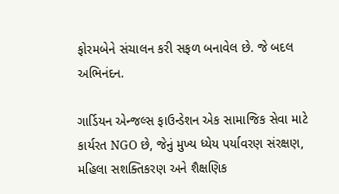ફોરમબેને સંચાલન કરી સફળ બનાવેલ છે. જે બદલ અભિનંદન.

ગાર્ડિયન એન્જલ્સ ફાઉન્ડેશન એક સામાજિક સેવા માટે કાર્યરત NGO છે, જેનું મુખ્ય ધ્યેય પર્યાવરણ સંરક્ષણ, મહિલા સશક્તિકરણ અને શૈક્ષણિક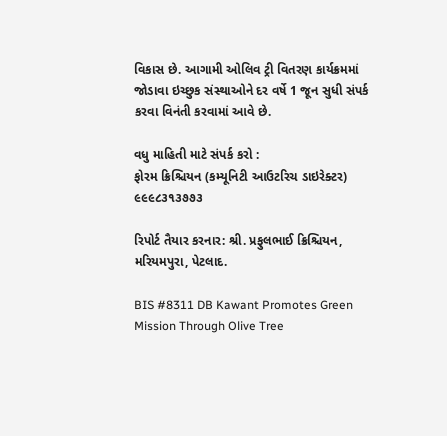વિકાસ છે. આગામી ઓલિવ ટ્રી વિતરણ કાર્યક્રમમાં જોડાવા ઇચ્છુક સંસ્થાઓને દર વર્ષે 1 જૂન સુધી સંપર્ક કરવા વિનંતી કરવામાં આવે છે.

વધુ માહિતી માટે સંપર્ક કરો :
ફોરમ ક્રિશ્ચિયન (કમ્યૂનિટી આઉટરિચ ડાઇરેક્ટર) ૯૯૯૮૩૧૩૭૭૩

રિપોર્ટ તૈયાર કરનાર: શ્રી. પ્રફુલભાઈ ક્રિશ્ચિયન, મરિયમપુરા, પેટલાદ.

BIS #8311 DB Kawant Promotes Green Mission Through Olive Tree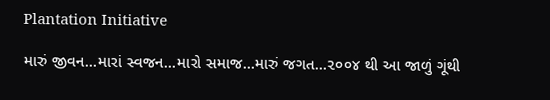Plantation Initiative

મારું જીવન…મારાં સ્વજન…મારો સમાજ…મારું જગત…૨૦૦૪ થી આ જાળું ગૂંથી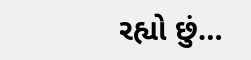રહ્યો છું…